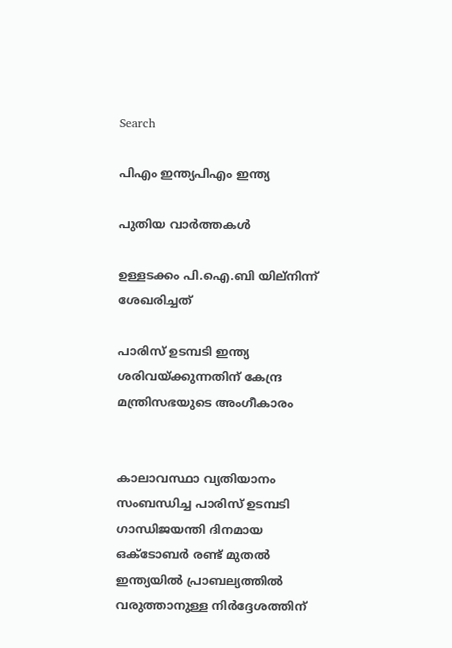Search

പിഎം ഇന്ത്യപിഎം ഇന്ത്യ

പുതിയ വാർത്തകൾ

ഉള്ളടക്കം പി.ഐ.ബി യില്നിന്ന് ശേഖരിച്ചത്

പാരിസ് ഉടമ്പടി ഇന്ത്യ ശരിവയ്ക്കുന്നതിന് കേന്ദ്ര മന്ത്രിസഭയുടെ അംഗീകാരം


കാലാവസ്ഥാ വ്യതിയാനം സംബന്ധിച്ച പാരിസ് ഉടമ്പടി ഗാന്ധിജയന്തി ദിനമായ ഒക്‌ടോബര്‍ രണ്ട് മുതല്‍ ഇന്ത്യയില്‍ പ്രാബല്യത്തില്‍ വരുത്താനുള്ള നിര്‍ദ്ദേശത്തിന്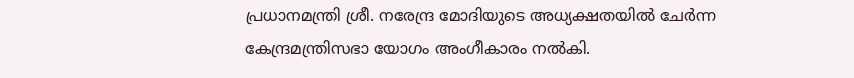പ്രധാനമന്ത്രി ശ്രീ. നരേന്ദ്ര മോദിയുടെ അധ്യക്ഷതയില്‍ ചേര്‍ന്ന കേന്ദ്രമന്ത്രിസഭാ യോഗം അംഗീകാരം നല്‍കി.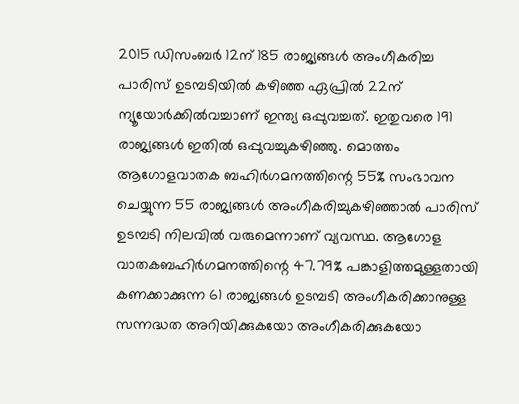2015 ഡിസംബര്‍ 12ന് 185 രാജ്യങ്ങള്‍ അംഗീകരിച്ച പാരിസ് ഉടമ്പടിയില്‍ കഴിഞ്ഞ ഏപ്രില്‍ 22ന് ന്യൂയോര്‍ക്കില്‍വച്ചാണ് ഇന്ത്യ ഒപ്പുവച്ചത്. ഇതുവരെ 191 രാജ്യങ്ങള്‍ ഇതില്‍ ഒപ്പുവച്ചുകഴിഞ്ഞു. മൊത്തം ആഗോളവാതക ബഹിര്‍ഗമനത്തിന്റെ 55% സംഭാവന ചെയ്യുന്ന 55 രാജ്യങ്ങള്‍ അംഗീകരിച്ചുകഴിഞ്ഞാല്‍ പാരിസ് ഉടമ്പടി നിലവില്‍ വരുമെന്നാണ് വ്യവസ്ഥ. ആഗോള വാതകബഹിര്‍ഗമനത്തിന്റെ 47.79% പങ്കാളിത്തമുള്ളതായി കണക്കാക്കുന്ന 61 രാജ്യങ്ങള്‍ ഉടമ്പടി അംഗീകരിക്കാനുള്ള സന്നദ്ധത അറിയിക്കുകയോ അംഗീകരിക്കുകയോ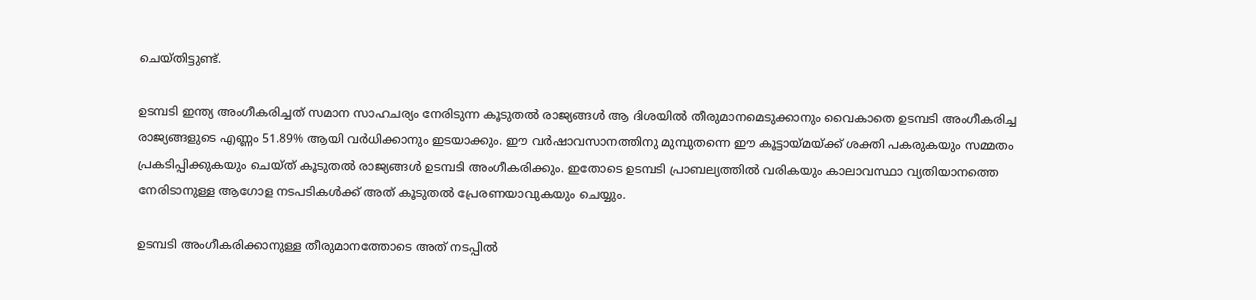ചെയ്തിട്ടുണ്ട്.

ഉടമ്പടി ഇന്ത്യ അംഗീകരിച്ചത് സമാന സാഹചര്യം നേരിടുന്ന കൂടുതല്‍ രാജ്യങ്ങള്‍ ആ ദിശയില്‍ തീരുമാനമെടുക്കാനും വൈകാതെ ഉടമ്പടി അംഗീകരിച്ച രാജ്യങ്ങളുടെ എണ്ണം 51.89% ആയി വര്‍ധിക്കാനും ഇടയാക്കും. ഈ വര്‍ഷാവസാനത്തിനു മുമ്പുതന്നെ ഈ കൂട്ടായ്മയ്ക്ക് ശക്തി പകരുകയും സമ്മതം പ്രകടിപ്പിക്കുകയും ചെയ്ത് കൂടുതല്‍ രാജ്യങ്ങള്‍ ഉടമ്പടി അംഗീകരിക്കും. ഇതോടെ ഉടമ്പടി പ്രാബല്യത്തില്‍ വരികയും കാലാവസ്ഥാ വ്യതിയാനത്തെ നേരിടാനുള്ള ആഗോള നടപടികള്‍ക്ക് അത് കൂടുതല്‍ പ്രേരണയാവുകയും ചെയ്യും.

ഉടമ്പടി അംഗീകരിക്കാനുള്ള തീരുമാനത്തോടെ അത് നടപ്പില്‍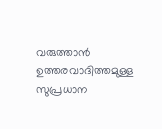വരുത്താന്‍ ഉത്തരവാദിത്തമുള്ള സുപ്രധാന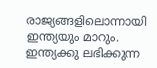രാജ്യങ്ങളിലൊന്നായി ഇന്ത്യയും മാറും. ഇന്ത്യക്കു ലഭിക്കുന്ന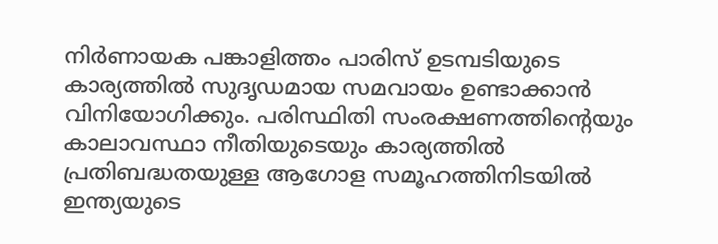നിര്‍ണായക പങ്കാളിത്തം പാരിസ് ഉടമ്പടിയുടെ കാര്യത്തില്‍ സുദൃഡമായ സമവായം ഉണ്ടാക്കാന്‍ വിനിയോഗിക്കും. പരിസ്ഥിതി സംരക്ഷണത്തിന്റെയും കാലാവസ്ഥാ നീതിയുടെയും കാര്യത്തില്‍ പ്രതിബദ്ധതയുള്ള ആഗോള സമൂഹത്തിനിടയില്‍ ഇന്ത്യയുടെ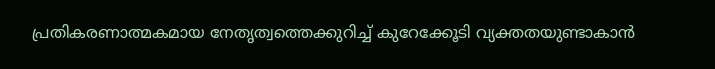പ്രതികരണാത്മകമായ നേതൃത്വത്തെക്കുറിച്ച് കുറേക്കേൂടി വ്യക്തതയുണ്ടാകാന്‍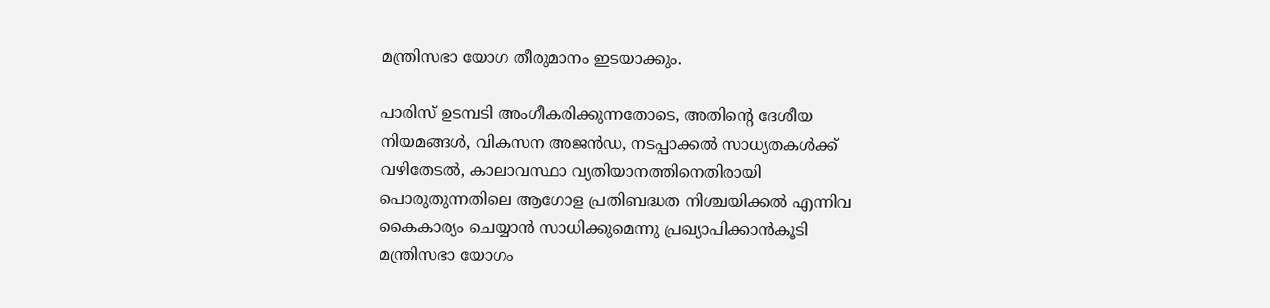മന്ത്രിസഭാ യോഗ തീരുമാനം ഇടയാക്കും.

പാരിസ് ഉടമ്പടി അംഗീകരിക്കുന്നതോടെ, അതിന്റെ ദേശീയ നിയമങ്ങള്‍, വികസന അജന്‍ഡ, നടപ്പാക്കല്‍ സാധ്യതകള്‍ക്ക് വഴിതേടല്‍, കാലാവസ്ഥാ വ്യതിയാനത്തിനെതിരായി പൊരുതുന്നതിലെ ആഗോള പ്രതിബദ്ധത നിശ്ചയിക്കല്‍ എന്നിവ കൈകാര്യം ചെയ്യാന്‍ സാധിക്കുമെന്നു പ്രഖ്യാപിക്കാന്‍കൂടി മന്ത്രിസഭാ യോഗം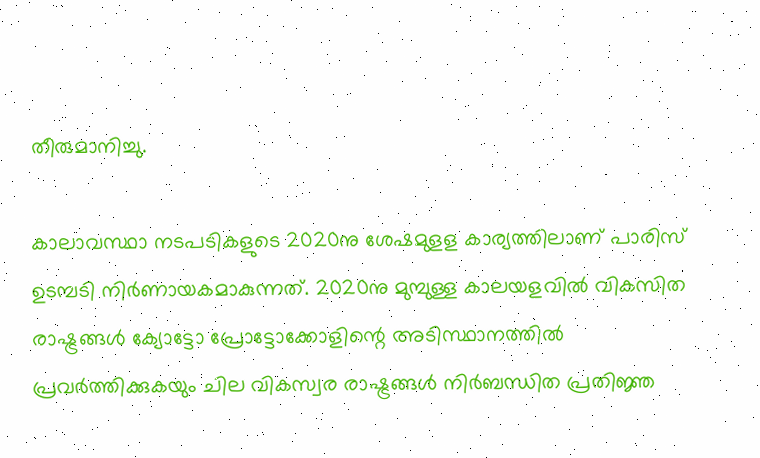തീരുമാനിച്ചു.

കാലാവസ്ഥാ നടപടികളുടെ 2020നു ശേഷമുളള കാര്യത്തിലാണ് പാരിസ് ഉടമ്പടി നിര്‍ണായകമാകുന്നത്. 2020നു മുമ്പുള്ള കാലയളവില്‍ വികസിത രാഷ്ട്രങ്ങള്‍ ക്യോട്ടോ പ്രോട്ടോക്കോളിന്റെ അടിസ്ഥാനത്തില്‍ പ്രവര്‍ത്തിക്കുകയും ചില വികസ്വര രാഷ്ട്രങ്ങള്‍ നിര്‍ബന്ധിത പ്രതിജ്ഞ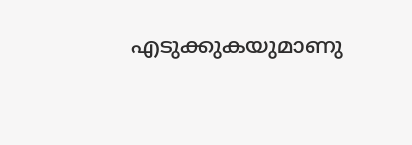എടുക്കുകയുമാണു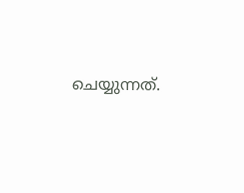ചെയ്യുന്നത്.